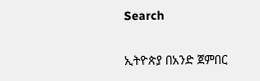Search

ኢትዮጵያ በአንድ ጀምበር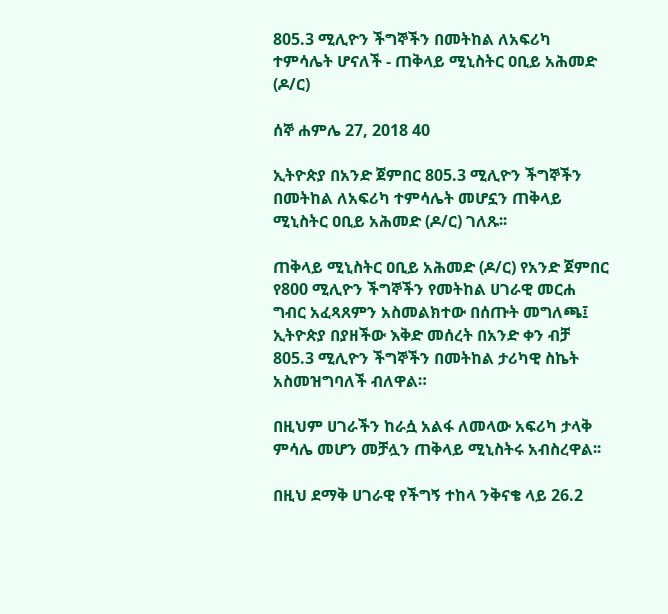805.3 ሚሊዮን ችግኞችን በመትከል ለአፍሪካ ተምሳሌት ሆናለች - ጠቅላይ ሚኒስትር ዐቢይ አሕመድ (ዶ/ር)

ሰኞ ሐምሌ 27, 2018 40

ኢትዮጵያ በአንድ ጀምበር 805.3 ሚሊዮን ችግኞችን በመትከል ለአፍሪካ ተምሳሌት መሆኗን ጠቅላይ ሚኒስትር ዐቢይ አሕመድ (ዶ/ር) ገለጹ፡፡

ጠቅላይ ሚኒስትር ዐቢይ አሕመድ (ዶ/ር) የአንድ ጀምበር የ800 ሚሊዮን ችግኞችን የመትከል ሀገራዊ መርሐ ግብር አፈጻጸምን አስመልክተው በሰጡት መግለጫ፤ ኢትዮጵያ በያዘችው እቅድ መሰረት በአንድ ቀን ብቻ 805.3 ሚሊዮን ችግኞችን በመትከል ታሪካዊ ስኬት አስመዝግባለች ብለዋል።

በዚህም ሀገራችን ከራሷ አልፋ ለመላው አፍሪካ ታላቅ ምሳሌ መሆን መቻሏን ጠቅላይ ሚኒስትሩ አብስረዋል፡፡

በዚህ ደማቅ ሀገራዊ የችግኝ ተከላ ንቅናቄ ላይ 26.2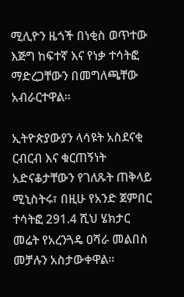ሚሊዮን ዜጎች በነቂስ ወጥተው እጅግ ከፍተኛ እና የነቃ ተሳትፎ ማድረጋቸውን በመግለጫቸው አብራርተዋል፡፡

ኢትዮጵያውያን ላሳዩት አስደናቂ ርብርብ እና ቁርጠኝነት አድናቆታቸውን የገለጹት ጠቅላይ ሚኒስትሩ፣ በዚሁ የአንድ ጀምበር ተሳትፎ 291.4 ሺህ ሄክታር መሬት የአረንጓዴ ዐሻራ መልበስ መቻሉን አስታውቀዋል፡፡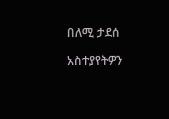በለሚ ታደሰ

አስተያየትዎን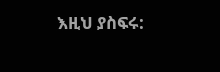እዚህ ያስፍሩ: